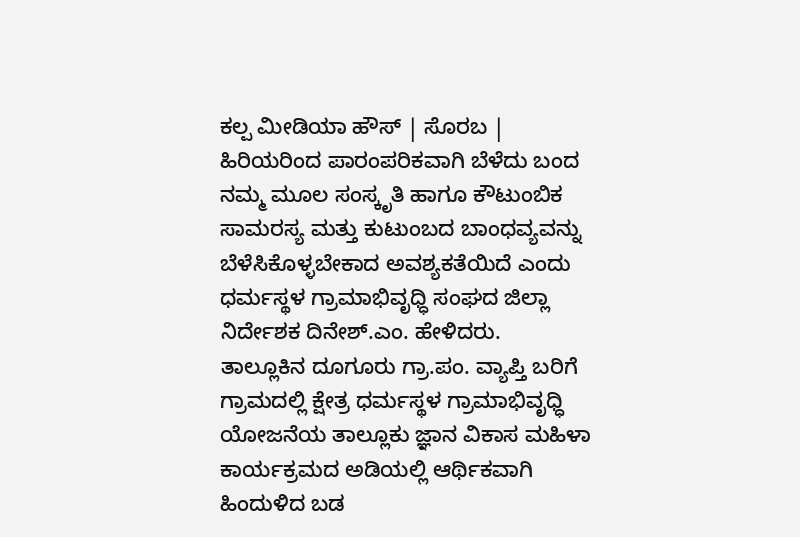ಕಲ್ಪ ಮೀಡಿಯಾ ಹೌಸ್ | ಸೊರಬ |
ಹಿರಿಯರಿಂದ ಪಾರಂಪರಿಕವಾಗಿ ಬೆಳೆದು ಬಂದ ನಮ್ಮ ಮೂಲ ಸಂಸ್ಕೃತಿ ಹಾಗೂ ಕೌಟುಂಬಿಕ ಸಾಮರಸ್ಯ ಮತ್ತು ಕುಟುಂಬದ ಬಾಂಧವ್ಯವನ್ನು ಬೆಳೆಸಿಕೊಳ್ಳಬೇಕಾದ ಅವಶ್ಯಕತೆಯಿದೆ ಎಂದು ಧರ್ಮಸ್ಥಳ ಗ್ರಾಮಾಭಿವೃಧ್ಧಿ ಸಂಘದ ಜಿಲ್ಲಾ ನಿರ್ದೇಶಕ ದಿನೇಶ್.ಎಂ. ಹೇಳಿದರು.
ತಾಲ್ಲೂಕಿನ ದೂಗೂರು ಗ್ರಾ.ಪಂ. ವ್ಯಾಪ್ತಿ ಬರಿಗೆ ಗ್ರಾಮದಲ್ಲಿ ಕ್ಷೇತ್ರ ಧರ್ಮಸ್ಥಳ ಗ್ರಾಮಾಭಿವೃಧ್ಧಿ ಯೋಜನೆಯ ತಾಲ್ಲೂಕು ಜ್ಞಾನ ವಿಕಾಸ ಮಹಿಳಾ ಕಾರ್ಯಕ್ರಮದ ಅಡಿಯಲ್ಲಿ ಆರ್ಥಿಕವಾಗಿ ಹಿಂದುಳಿದ ಬಡ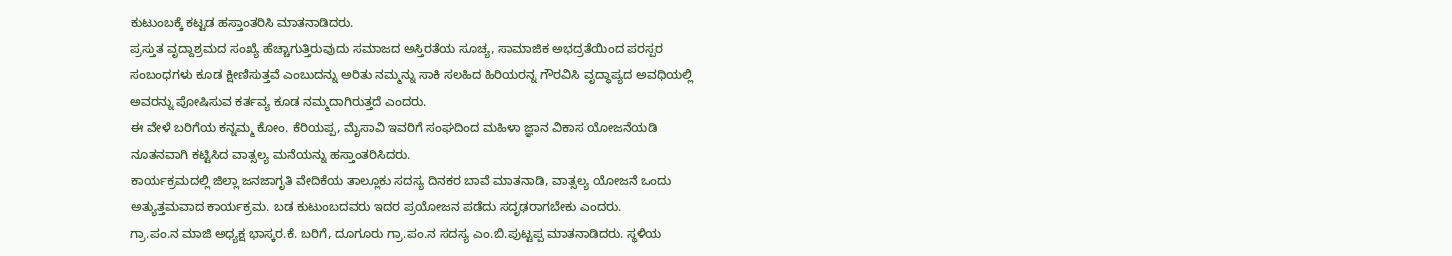ಕುಟುಂಬಕ್ಕೆ ಕಟ್ಟಡ ಹಸ್ತಾಂತರಿಸಿ ಮಾತನಾಡಿದರು.
ಪ್ರಸ್ತುತ ವೃದ್ದಾಶ್ರಮದ ಸಂಖ್ಯೆ ಹೆಚ್ಚಾಗುತ್ತಿರುವುದು ಸಮಾಜದ ಅಸ್ತಿರತೆಯ ಸೂಚ್ಯ, ಸಾಮಾಜಿಕ ಅಭದ್ರತೆಯಿಂದ ಪರಸ್ಪರ ಸಂಬಂಧಗಳು ಕೂಡ ಕ್ಷೀಣಿಸುತ್ತವೆ ಎಂಬುದನ್ನು ಅರಿತು ನಮ್ಮನ್ನು ಸಾಕಿ ಸಲಹಿದ ಹಿರಿಯರನ್ನ ಗೌರವಿಸಿ ವೃದ್ಧಾಪ್ಯದ ಅವಧಿಯಲ್ಲಿ ಅವರನ್ನು ಪೋಷಿಸುವ ಕರ್ತವ್ಯ ಕೂಡ ನಮ್ಮದಾಗಿರುತ್ತದೆ ಎಂದರು.
ಈ ವೇಳೆ ಬರಿಗೆಯ ಕನ್ನಮ್ಮ ಕೋಂ. ಕೆರಿಯಪ್ಪ, ಮೈಸಾವಿ ಇವರಿಗೆ ಸಂಘದಿಂದ ಮಹಿಳಾ ಜ್ಞಾನ ವಿಕಾಸ ಯೋಜನೆಯಡಿ ನೂತನವಾಗಿ ಕಟ್ಟಿಸಿದ ವಾತ್ಸಲ್ಯ ಮನೆಯನ್ನು ಹಸ್ತಾಂತರಿಸಿದರು.
ಕಾರ್ಯಕ್ರಮದಲ್ಲಿ ಜಿಲ್ಲಾ ಜನಜಾಗೃತಿ ವೇದಿಕೆಯ ತಾಲ್ಲೂಕು ಸದಸ್ಯ ದಿನಕರ ಬಾವೆ ಮಾತನಾಡಿ, ವಾತ್ಸಲ್ಯ ಯೋಜನೆ ಒಂದು ಅತ್ಯುತ್ತಮವಾದ ಕಾರ್ಯಕ್ರಮ. ಬಡ ಕುಟುಂಬದವರು ಇದರ ಪ್ರಯೋಜನ ಪಡೆದು ಸದೃಢರಾಗಬೇಕು ಎಂದರು.
ಗ್ರಾ.ಪಂ.ನ ಮಾಜಿ ಅಧ್ಯಕ್ಷ ಭಾಸ್ಕರ.ಕೆ. ಬರಿಗೆ, ದೂಗೂರು ಗ್ರಾ.ಪಂ.ನ ಸದಸ್ಯ ಎಂ.ಬಿ.ಪುಟ್ಟಪ್ಪ ಮಾತನಾಡಿದರು. ಸ್ಥಳಿಯ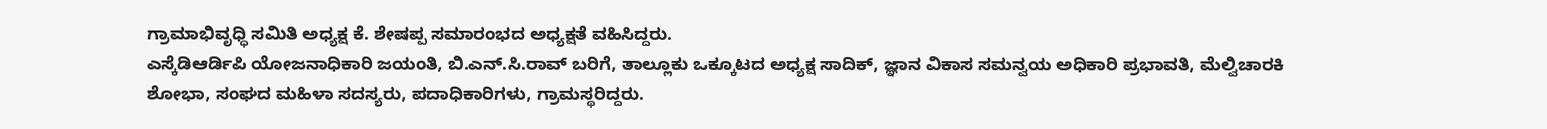ಗ್ರಾಮಾಭಿವೃಧ್ಧಿ ಸಮಿತಿ ಅಧ್ಯಕ್ಷ ಕೆ. ಶೇಷಪ್ಪ ಸಮಾರಂಭದ ಅಧ್ಯಕ್ಷತೆ ವಹಿಸಿದ್ದರು.
ಎಸ್ಕೆಡಿಆರ್ಡಿಪಿ ಯೋಜನಾಧಿಕಾರಿ ಜಯಂತಿ, ಬಿ.ಎನ್.ಸಿ.ರಾವ್ ಬರಿಗೆ, ತಾಲ್ಲೂಕು ಒಕ್ಕೂಟದ ಅಧ್ಯಕ್ಷ ಸಾದಿಕ್, ಜ್ಞಾನ ವಿಕಾಸ ಸಮನ್ವಯ ಅಧಿಕಾರಿ ಪ್ರಭಾವತಿ, ಮೆಲ್ವಿಚಾರಕಿ ಶೋಭಾ, ಸಂಘದ ಮಹಿಳಾ ಸದಸ್ಯರು, ಪದಾಧಿಕಾರಿಗಳು, ಗ್ರಾಮಸ್ಥರಿದ್ದರು.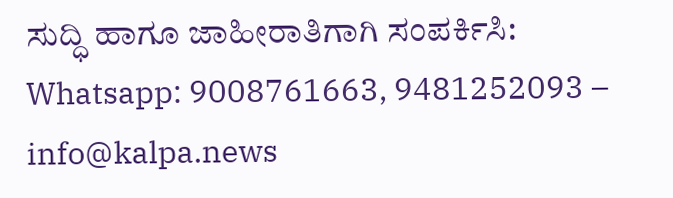ಸುದ್ಧಿ ಹಾಗೂ ಜಾಹೀರಾತಿಗಾಗಿ ಸಂಪರ್ಕಿಸಿ: Whatsapp: 9008761663, 9481252093 – info@kalpa.news